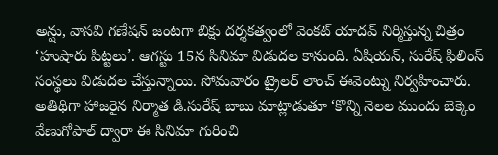అన్షు, వాసవి గణేషన్ జంటగా బిక్షు దర్శకత్వంలో వెంకట్ యాదవ్ నిర్మిస్తున్న చిత్రం ‘హుషారు పిట్టలు’. ఆగస్టు 15న సినిమా విడుదల కానుంది. ఏషియన్, సురేష్ ఫిలింస్ సంస్థలు విడుదల చేస్తున్నాయి. సోమవారం ట్రైలర్ లాంచ్ ఈవెంట్ను నిర్వహించారు. అతిథిగా హాజరైన నిర్మాత డి.సురేష్ బాబు మాట్లాడుతూ ‘కొన్ని నెలల ముందు బెక్కెం వేణుగోపాల్ ద్వారా ఈ సినిమా గురించి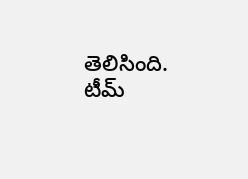తెలిసింది. టీమ్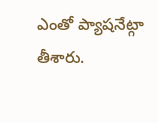ఎంతో ప్యాషనేట్గా తీశారు.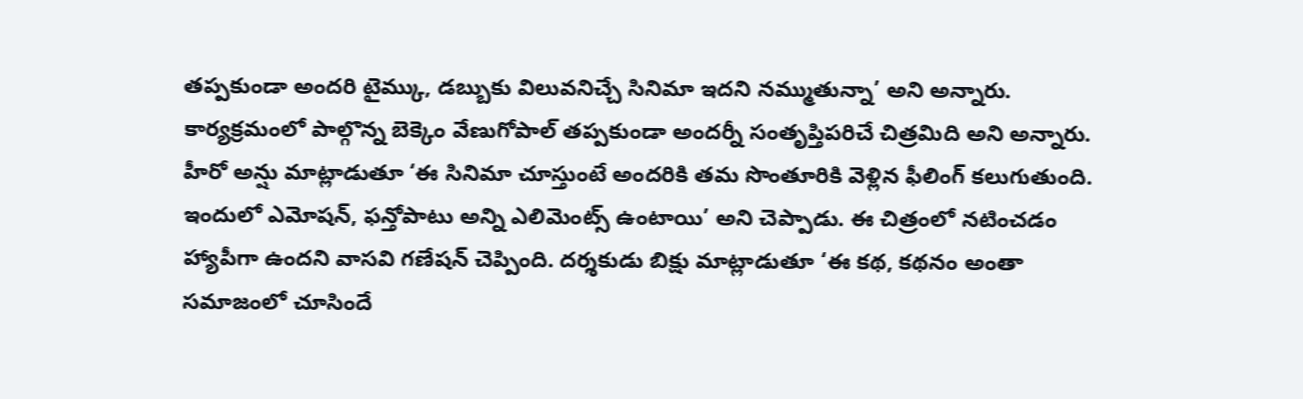తప్పకుండా అందరి టైమ్కు, డబ్బుకు విలువనిచ్చే సినిమా ఇదని నమ్ముతున్నా’ అని అన్నారు. కార్యక్రమంలో పాల్గొన్న బెక్కెం వేణుగోపాల్ తప్పకుండా అందర్నీ సంతృప్తిపరిచే చిత్రమిది అని అన్నారు. హీరో అన్షు మాట్లాడుతూ ‘ఈ సినిమా చూస్తుంటే అందరికి తమ సొంతూరికి వెళ్లిన ఫీలింగ్ కలుగుతుంది.
ఇందులో ఎమోషన్, ఫన్తోపాటు అన్ని ఎలిమెంట్స్ ఉంటాయి’ అని చెప్పాడు. ఈ చిత్రంలో నటించడం హ్యాపీగా ఉందని వాసవి గణేషన్ చెప్పింది. దర్శకుడు బిక్షు మాట్లాడుతూ ‘ఈ కథ, కథనం అంతా సమాజంలో చూసిందే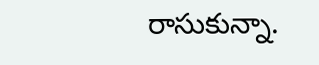రాసుకున్నా.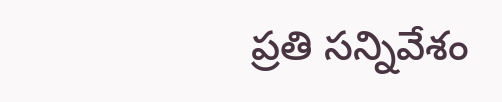ప్రతి సన్నివేశం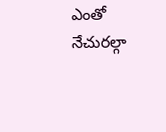ఎంతో నేచురల్గా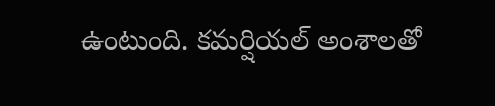ఉంటుంది. కమర్షియల్ అంశాలతో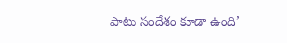పాటు సందేశం కూడా ఉంది’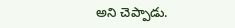అని చెప్పాడు.